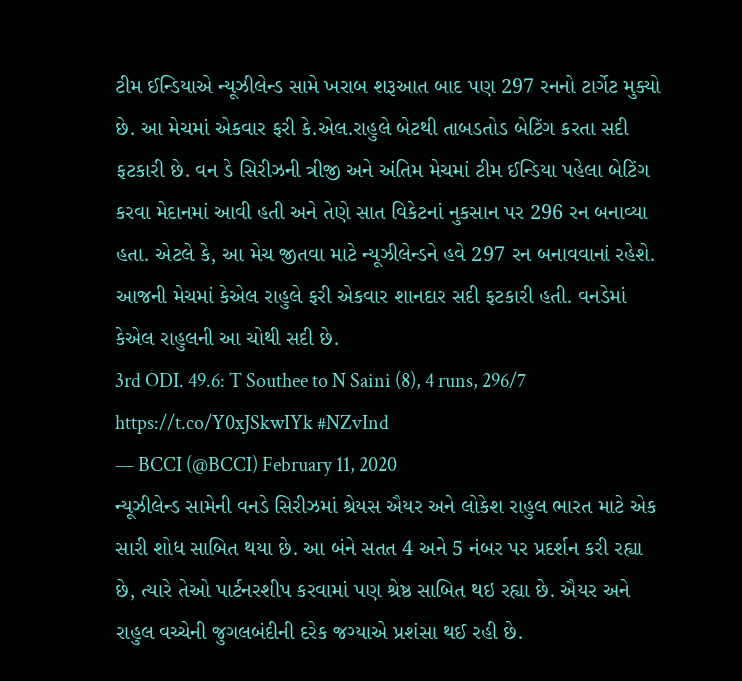ટીમ ઈન્ડિયાએ ન્યૂઝીલેન્ડ સામે ખરાબ શરૂઆત બાદ પણ 297 રનનો ટાર્ગેટ મુક્યો છે. આ મેચમાં એકવાર ફરી કે.એલ.રાહુલે બેટથી તાબડતોડ બેટિંગ કરતા સદી ફટકારી છે. વન ડે સિરીઝની ત્રીજી અને અંતિમ મેચમાં ટીમ ઈન્ડિયા પહેલા બેટિંગ કરવા મેદાનમાં આવી હતી અને તેણે સાત વિકેટનાં નુકસાન પર 296 રન બનાવ્યા હતા. એટલે કે, આ મેચ જીતવા માટે ન્યૂઝીલેન્ડને હવે 297 રન બનાવવાનાં રહેશે. આજની મેચમાં કેએલ રાહુલે ફરી એકવાર શાનદાર સદી ફટકારી હતી. વનડેમાં કેએલ રાહુલની આ ચોથી સદી છે.
3rd ODI. 49.6: T Southee to N Saini (8), 4 runs, 296/7 https://t.co/Y0xJSkwIYk #NZvInd
— BCCI (@BCCI) February 11, 2020
ન્યૂઝીલેન્ડ સામેની વનડે સિરીઝમાં શ્રેયસ ઐયર અને લોકેશ રાહુલ ભારત માટે એક સારી શોધ સાબિત થયા છે. આ બંને સતત 4 અને 5 નંબર પર પ્રદર્શન કરી રહ્યા છે, ત્યારે તેઓ પાર્ટનરશીપ કરવામાં પણ શ્રેષ્ઠ સાબિત થઇ રહ્યા છે. ઐયર અને રાહુલ વચ્ચેની જુગલબંદીની દરેક જગ્યાએ પ્રશંસા થઈ રહી છે.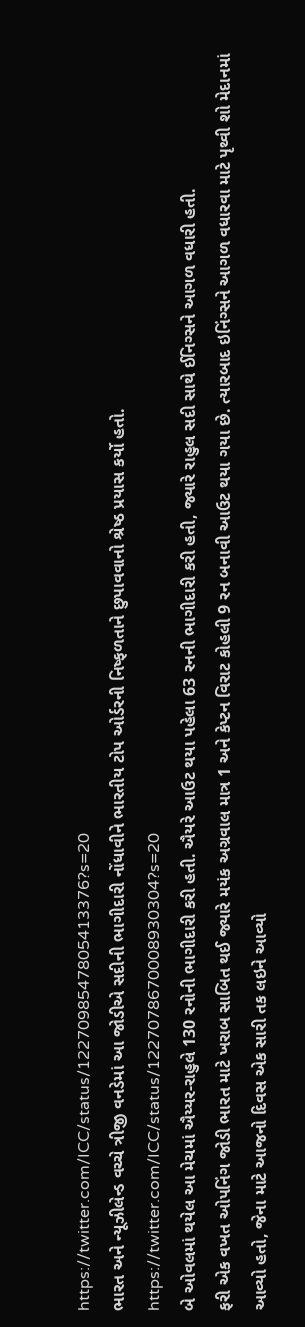https://twitter.com/ICC/status/1227098547805413376?s=20
ભારત અને ન્યૂઝીલેન્ડ વચ્ચે ત્રીજી વનડેમાં આ જોડીએ સદીની ભાગીદારી નોંધાવીને ભારતીય ટોપ ઓર્ડરની નિષ્ફળતાને છુપાવવાનો શ્રેષ્ઠ પ્રયાસ કર્યો હતો.
https://twitter.com/ICC/status/1227078670008930304?s=20
બે ઓવલમાં થયેલ આ મેચમાં ઐય્યર-રાહુલે 130 રનોની ભાગીદારી કરી હતી. ઐયરે આઉટ થયા પહેલા 63 રનની ભાગીદારી કરી હતી, જ્યારે રાહુલ સદી સાથે ઈનિગ્સને આગળ વધારી હતી.
ફરી એક વખત ઓપનિંગ જોડી ભારત માટે ખરાબ સાબિત થઈ જ્યારે મયંક અગ્રવાલ માત્ર 1 અને કેપ્ટન વિરાટ કોહલી 9 રન બનાવી આઉટ થયા ગયા છે. ત્યારબાદ ઇનિંગ્સને આગળ વધારવા માટે પૃથ્વી શો મેદાનમાં આવ્યો હતો, જેના માટે આજનો દિવસ એક સારી તક લઇને આવ્યો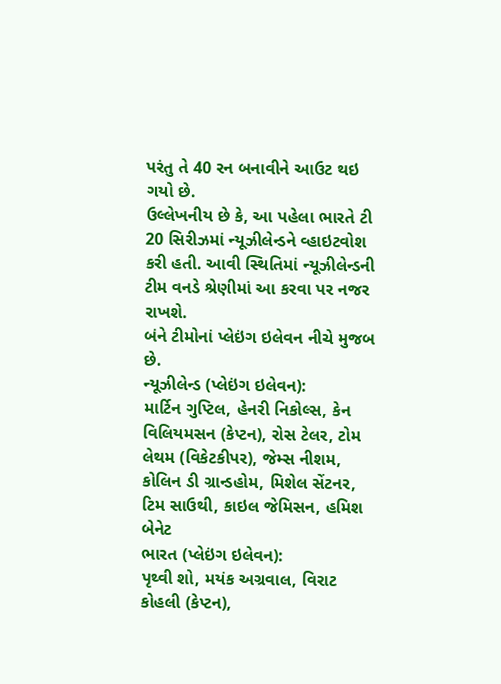પરંતુ તે 40 રન બનાવીને આઉટ થઇ ગયો છે.
ઉલ્લેખનીય છે કે, આ પહેલા ભારતે ટી 20 સિરીઝમાં ન્યૂઝીલેન્ડને વ્હાઇટવોશ કરી હતી. આવી સ્થિતિમાં ન્યૂઝીલેન્ડની ટીમ વનડે શ્રેણીમાં આ કરવા પર નજર રાખશે.
બંને ટીમોનાં પ્લેઇંગ ઇલેવન નીચે મુજબ છે.
ન્યૂઝીલેન્ડ (પ્લેઇંગ ઇલેવન):
માર્ટિન ગુપ્ટિલ, હેનરી નિકોલ્સ, કેન વિલિયમસન (કેપ્ટન), રોસ ટેલર, ટોમ લેથમ (વિકેટકીપર), જેમ્સ નીશમ, કોલિન ડી ગ્રાન્ડહોમ, મિશેલ સેંટનર, ટિમ સાઉથી, કાઇલ જેમિસન, હમિશ બેનેટ
ભારત (પ્લેઇંગ ઇલેવન):
પૃથ્વી શો, મયંક અગ્રવાલ, વિરાટ કોહલી (કેપ્ટન),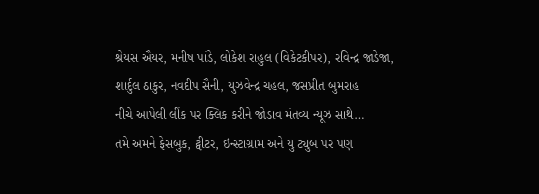શ્રેયસ ઐયર, મનીષ પાંડે, લોકેશ રાહુલ (વિકેટકીપર), રવિન્દ્ર જાડેજા, શાર્દુલ ઠાકુર, નવદીપ સૈની, યુઝવેન્દ્ર ચહલ, જસપ્રીત બુમરાહ
નીચે આપેલી લીંક પર ક્લિક કરીને જોડાવ મંતવ્ય ન્યૂઝ સાથે…
તમે અમને ફેસબુક, ટ્વીટર, ઇન્સ્ટાગ્રામ અને યુ ટ્યુબ પર પણ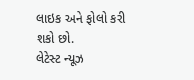લાઇક અને ફોલો કરી શકો છો.
લેટેસ્ટ ન્યૂઝ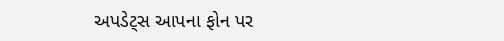અપડેટ્સ આપના ફોન પર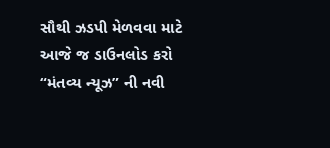સૌથી ઝડપી મેળવવા માટે આજે જ ડાઉનલોડ કરો “મંતવ્ય ન્યૂઝ” ની નવી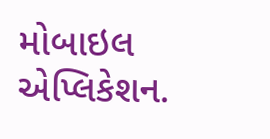મોબાઇલ એપ્લિકેશન.